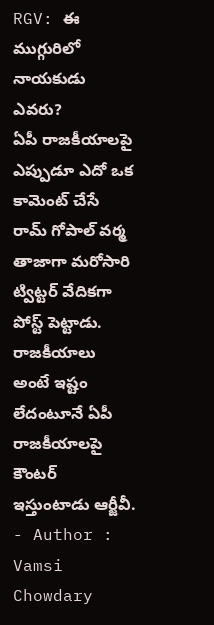RGV: ఈ ముగ్గురిలో నాయకుడు ఎవరు?
ఏపీ రాజకీయాలపై ఎప్పుడూ ఎదో ఒక కామెంట్ చేసే రామ్ గోపాల్ వర్మ తాజాగా మరోసారి ట్విట్టర్ వేదికగా పోస్ట్ పెట్టాడు. రాజకీయాలు అంటే ఇష్టం లేదంటూనే ఏపీ రాజకీయాలపై కౌంటర్ ఇస్తుంటాడు ఆర్జీవీ.
- Author : Vamsi Chowdary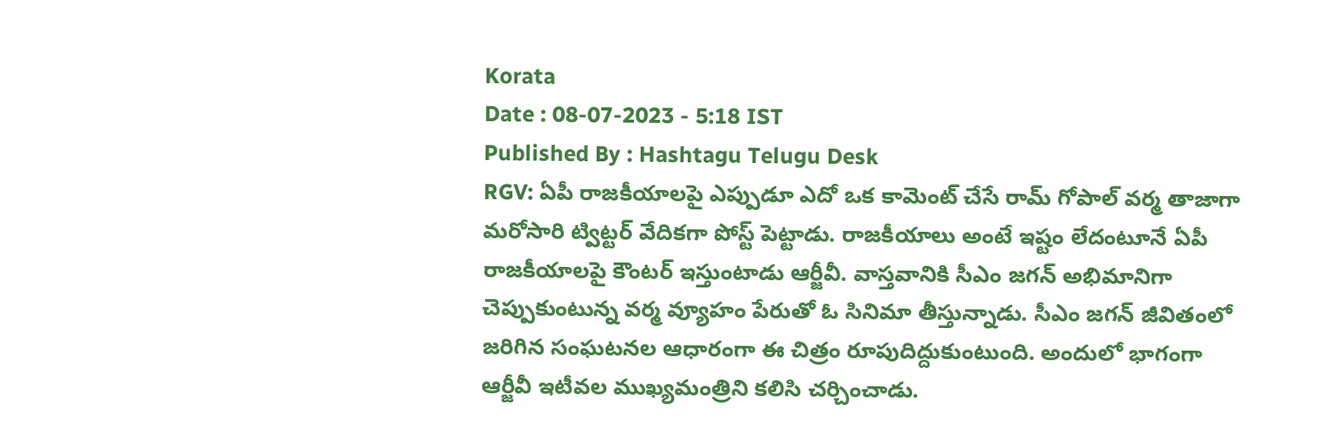Korata
Date : 08-07-2023 - 5:18 IST
Published By : Hashtagu Telugu Desk
RGV: ఏపీ రాజకీయాలపై ఎప్పుడూ ఎదో ఒక కామెంట్ చేసే రామ్ గోపాల్ వర్మ తాజాగా మరోసారి ట్విట్టర్ వేదికగా పోస్ట్ పెట్టాడు. రాజకీయాలు అంటే ఇష్టం లేదంటూనే ఏపీ రాజకీయాలపై కౌంటర్ ఇస్తుంటాడు ఆర్జీవీ. వాస్తవానికి సీఎం జగన్ అభిమానిగా చెప్పుకుంటున్న వర్మ వ్యూహం పేరుతో ఓ సినిమా తీస్తున్నాడు. సీఎం జగన్ జీవితంలో జరిగిన సంఘటనల ఆధారంగా ఈ చిత్రం రూపుదిద్దుకుంటుంది. అందులో భాగంగా ఆర్జీవీ ఇటీవల ముఖ్యమంత్రిని కలిసి చర్చించాడు.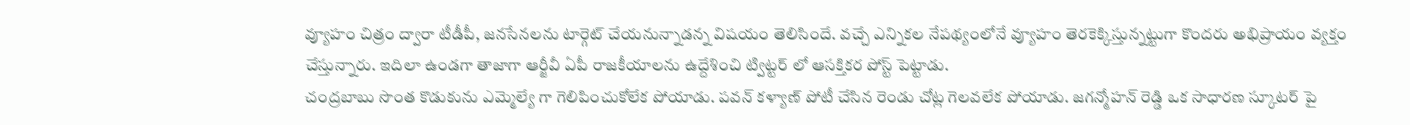వ్యూహం చిత్రం ద్వారా టీడీపీ, జనసేనలను టార్గెట్ చేయనున్నాడన్న విషయం తెలిసిందే. వచ్చే ఎన్నికల నేపథ్యంలోనే వ్యూహం తెరకెక్కిస్తున్నట్టుగా కొందరు అభిప్రాయం వ్యక్తం చేస్తున్నారు. ఇదిలా ఉండగా తాజాగా ఆర్జీవీ ఏపీ రాజకీయాలను ఉద్దేశించి ట్విట్టర్ లో ఆసక్తికర పోస్ట్ పెట్టాడు.
చంద్రబాబు సొంత కొడుకును ఎమ్మెల్యే గా గెలిపించుకోలేక పోయాడు. పవన్ కళ్యాణ్ పోటీ చేసిన రెండు చోట్ల గెలవలేక పోయాడు. జగన్మోహన్ రెడ్డి ఒక సాధారణ స్కూటర్ పై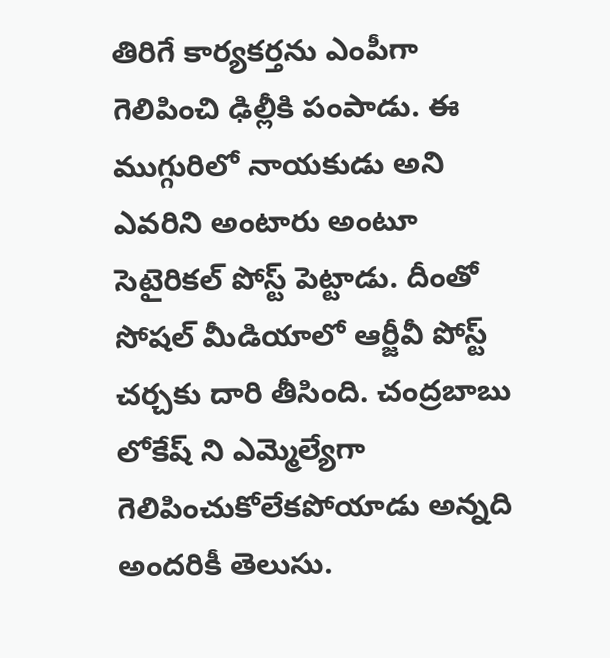తిరిగే కార్యకర్తను ఎంపీగా గెలిపించి ఢిల్లీకి పంపాడు. ఈ ముగ్గురిలో నాయకుడు అని ఎవరిని అంటారు అంటూ సెటైరికల్ పోస్ట్ పెట్టాడు. దీంతో సోషల్ మీడియాలో ఆర్జీవీ పోస్ట్ చర్చకు దారి తీసింది. చంద్రబాబు లోకేష్ ని ఎమ్మెల్యేగా గెలిపించుకోలేకపోయాడు అన్నది అందరికీ తెలుసు.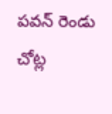పవన్ రెండు చోట్ల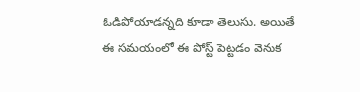ఓడిపోయాడన్నది కూడా తెలుసు. అయితే ఈ సమయంలో ఈ పోస్ట్ పెట్టడం వెనుక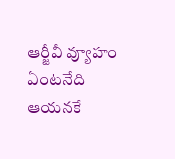ఆర్జీవీ వ్యూహం ఏంటనేది ఆయనకే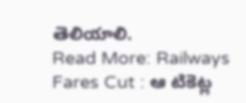తెలియాలి.
Read More: Railways Fares Cut : ఆ టికెట్ల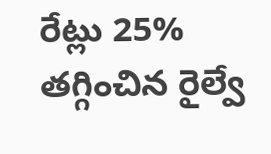రేట్లు 25% తగ్గించిన రైల్వే